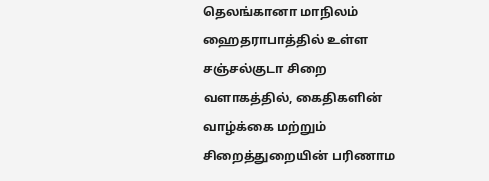தெலங்கானா மாநிலம் ஹைதராபாத்தில் உள்ள சஞ்சல்குடா சிறை வளாகத்தில், கைதிகளின் வாழ்க்கை மற்றும் சிறைத்துறையின் பரிணாம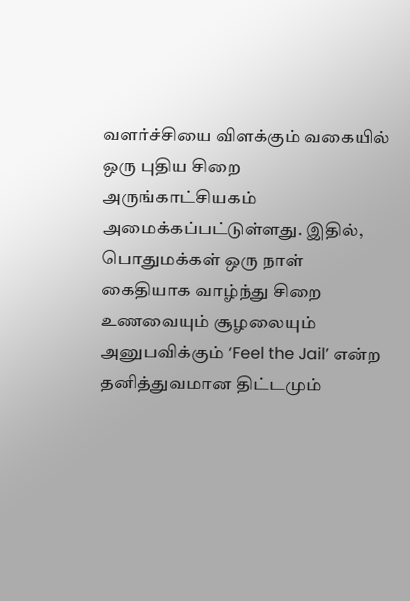வளர்ச்சியை விளக்கும் வகையில் ஒரு புதிய சிறை அருங்காட்சியகம் அமைக்கப்பட்டுள்ளது. இதில், பொதுமக்கள் ஒரு நாள் கைதியாக வாழ்ந்து சிறை உணவையும் சூழலையும் அனுபவிக்கும் ‘Feel the Jail’ என்ற தனித்துவமான திட்டமும்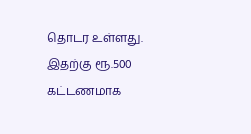தொடர உள்ளது. இதற்கு ரூ.500 கட்டணமாக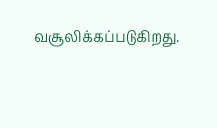வசூலிக்கப்படுகிறது.